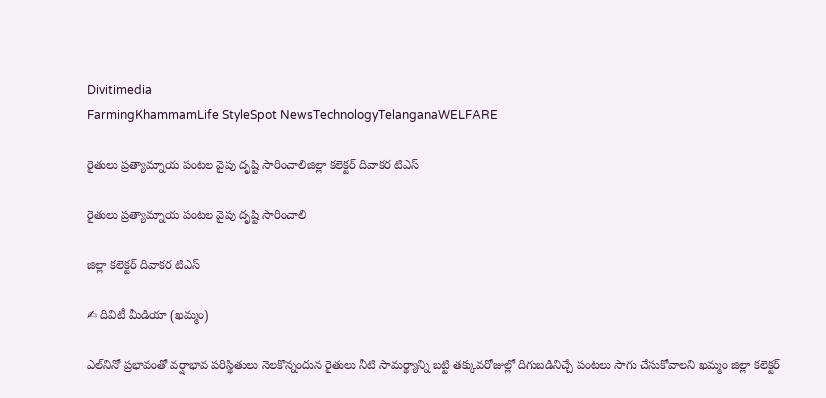Divitimedia
FarmingKhammamLife StyleSpot NewsTechnologyTelanganaWELFARE

రైతులు ప్రత్యామ్నాయ పంటల వైపు దృష్టి సారించాలిజిల్లా కలెక్టర్ దివాకర టిఎస్

రైతులు ప్రత్యామ్నాయ పంటల వైపు దృష్టి సారించాలి

జిల్లా కలెక్టర్ దివాకర టిఎస్

✍ దివిటీ మీడియా (ఖమ్మం)

ఎల్‌నినో ప్రభావంతో వర్షాభావ పరిస్థితులు నెలకొన్నందున రైతులు నీటి సామర్థ్యాన్ని బట్టి తక్కువరోజుల్లో దిగుబడినిచ్చే పంటలు సాగు చేసుకోవాలని ఖమ్మం జిల్లా కలెక్టర్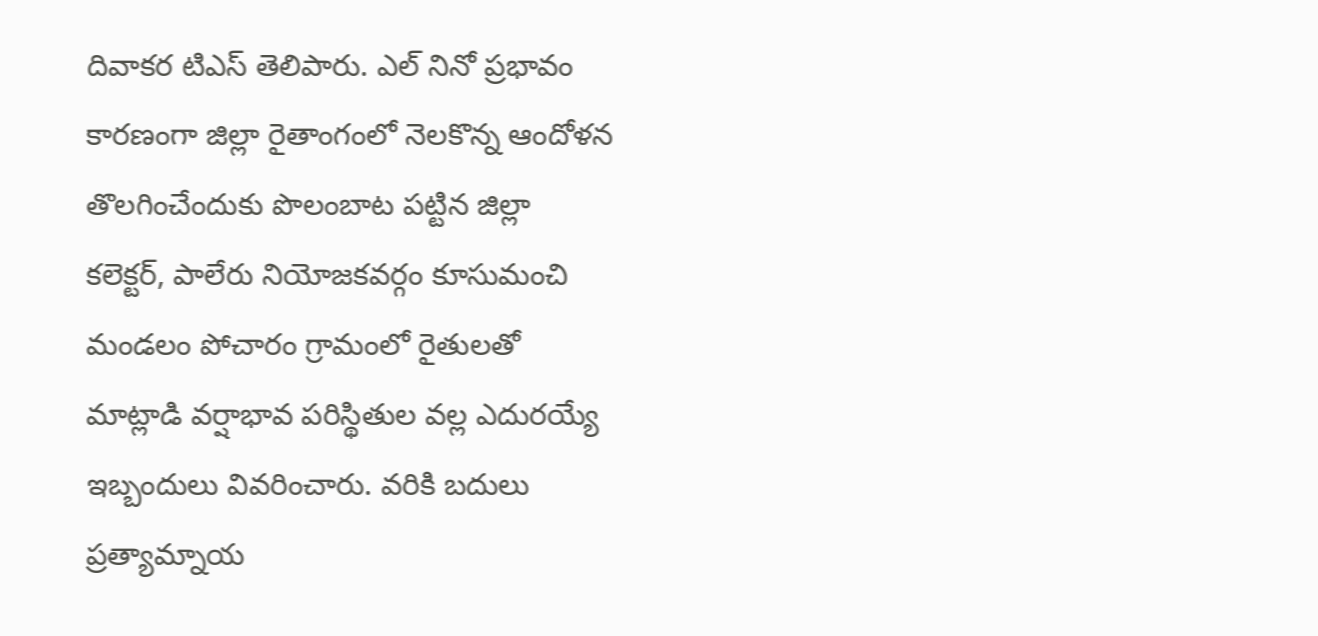దివాకర టిఎస్ తెలిపారు. ఎల్ నినో ప్రభావం కారణంగా జిల్లా రైతాంగంలో నెలకొన్న ఆందోళన తొలగించేందుకు పొలంబాట పట్టిన జిల్లా కలెక్టర్, పాలేరు నియోజకవర్గం కూసుమంచి మండలం పోచారం గ్రామంలో రైతులతో మాట్లాడి వర్షాభావ పరిస్థితుల వల్ల ఎదురయ్యే ఇబ్బందులు వివరించారు. వరికి బదులు ప్రత్యామ్నాయ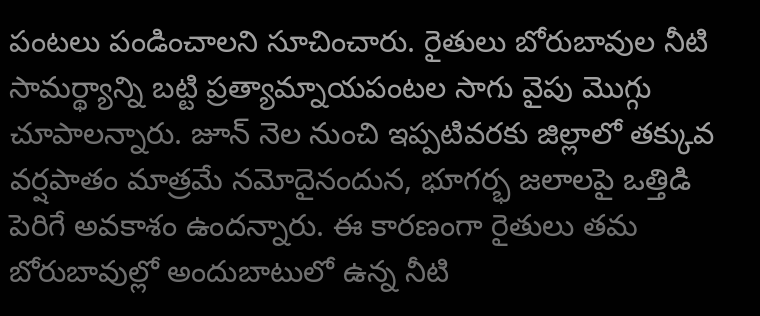పంటలు పండించాలని సూచించారు. రైతులు బోరుబావుల నీటి సామర్థ్యాన్ని బట్టి ప్రత్యామ్నాయపంటల సాగు వైపు మొగ్గు చూపాలన్నారు. జూన్ నెల నుంచి ఇప్పటివరకు జిల్లాలో తక్కువ వర్షపాతం మాత్రమే నమోదైనందున, భూగర్భ జలాలపై ఒత్తిడి పెరిగే అవకాశం ఉందన్నారు. ఈ కారణంగా రైతులు తమ బోరుబావుల్లో అందుబాటులో ఉన్న నీటి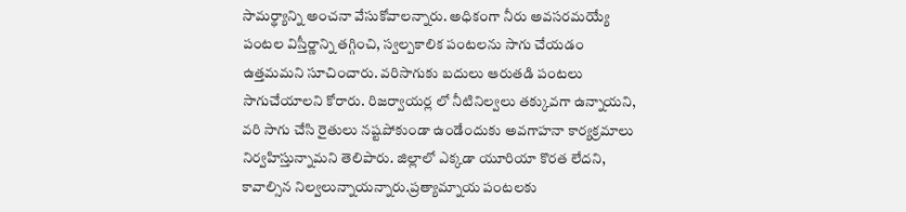సామర్థ్యాన్ని అంచనా వేసుకోవాలన్నారు. అధికంగా నీరు అవసరమయ్యే పంటల విస్తీర్ణాన్ని తగ్గించి, స్వల్పకాలిక పంటలను సాగు చేయడం ఉత్తమమని సూచించారు. వరిసాగుకు బదులు ఆరుతడి పంటలు సాగుచేయాలని కోరారు. రిజర్వాయర్ల లో నీటినిల్వలు తక్కువగా ఉన్నాయని, వరి సాగు చేసి రైతులు నష్టపోకుండా ఉండేందుకు అవగాహనా కార్యక్రమాలు నిర్వహిస్తున్నామని తెలిపారు. జిల్లాలో ఎక్కడా యూరియా కొరత లేదని, కావాల్సిన నిల్వలున్నాయన్నారు.ప్రత్యామ్నాయ పంటలకు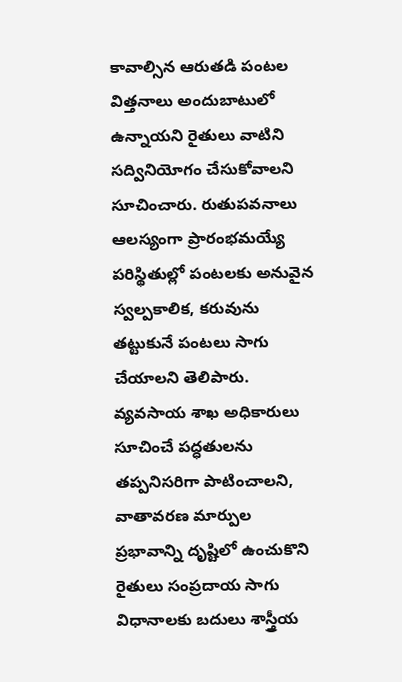కావాల్సిన ఆరుతడి పంటల విత్తనాలు అందుబాటులో ఉన్నాయని రైతులు వాటిని సద్వినియోగం చేసుకోవాలని సూచించారు. రుతుపవనాలు ఆలస్యంగా ప్రారంభమయ్యే పరిస్థితుల్లో పంటలకు అనువైన స్వల్పకాలిక, కరువును తట్టుకునే పంటలు సాగు చేయాలని తెలిపారు. వ్యవసాయ శాఖ అధికారులు సూచించే పద్ధతులను తప్పనిసరిగా పాటించాలని, వాతావరణ మార్పుల ప్రభావాన్ని దృష్టిలో ఉంచుకొని రైతులు సంప్రదాయ సాగు విధానాలకు బదులు శాస్త్రీయ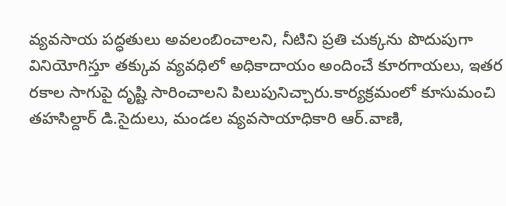వ్యవసాయ పద్ధతులు అవలంబించాలని, నీటిని ప్రతి చుక్కను పొదుపుగా వినియోగిస్తూ తక్కువ వ్యవధిలో అధికాదాయం అందించే కూరగాయలు, ఇతర రకాల సాగుపై దృష్టి సారించాలని పిలుపునిచ్చారు.కార్యక్రమంలో కూసుమంచి తహసిల్దార్ డి.సైదులు, మండల వ్యవసాయాధికారి ఆర్.వాణి,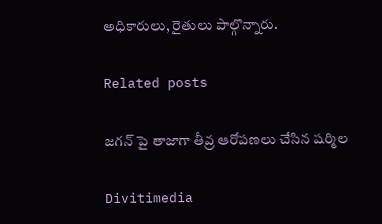అధికారులు, రైతులు పాల్గొన్నారు.

Related posts

జగన్ పై తాజాగా తీవ్ర ఆరోపణలు చేసిన షర్మిల

Divitimedia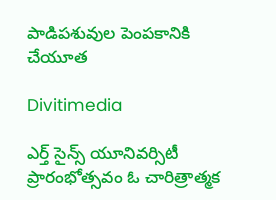పాడిపశువుల పెంపకానికి చేయూత

Divitimedia

ఎర్త్ సైన్స్ యూనివర్సిటీ ప్రారంభోత్సవం ఓ చారిత్రాత్మక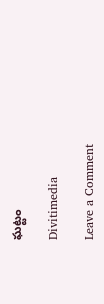ఘట్టం

Divitimedia

Leave a Comment